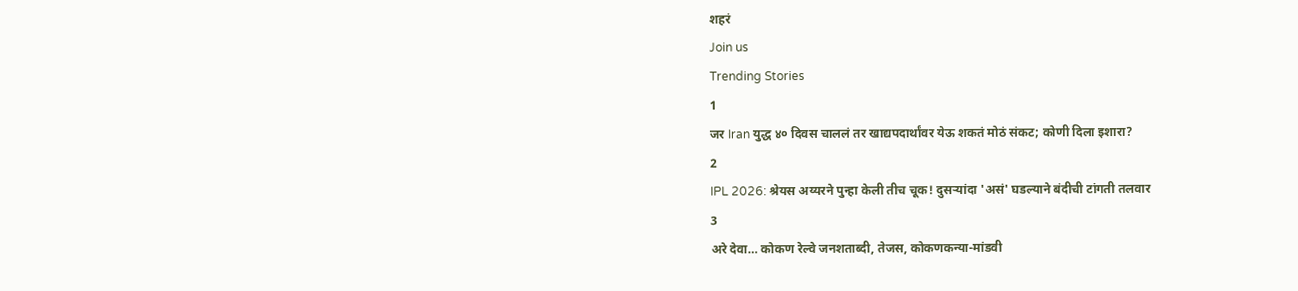शहरं
Join us
Trending Stories
1
जर Iran युद्ध ४० दिवस चाललं तर खाद्यपदार्थांवर येऊ शकतं मोठं संकट; कोणी दिला इशारा?
2
IPL 2026: श्रेयस अय्यरने पुन्हा केली तीच चूक! दुसऱ्यांदा 'असं' घडल्याने बंदीची टांगती तलवार
3
अरे देवा… कोकण रेल्वे जनशताब्दी, तेजस, कोकणकन्या-मांडवी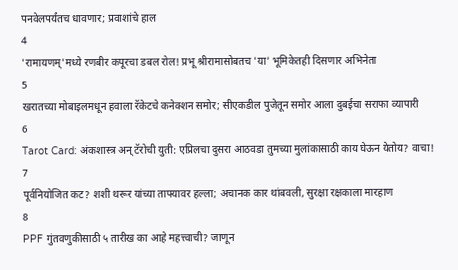पनवेलपर्यंतच धावणार; प्रवाशांचे हाल
4
'रामायणम्'मध्ये रणबीर कपूरचा डबल रोल! प्रभू श्रीरामासोबतच 'या' भूमिकेतही दिसणार अभिनेता
5
खरातच्या मोबाइलमधून हवाला रॅकेटचे कनेक्शन समोर; सीएकडील पुजेतून समोर आला दुबईचा सराफा व्यापारी
6
Tarot Card: अंकशास्त्र अन् टॅरोची युती: एप्रिलचा दुसरा आठवडा तुमच्या मुलांकासाठी काय घेऊन येतोय? वाचा!
7
पूर्वनियोजित कट? शशी थरूर यांच्या ताफ्यावर हल्ला; अचानक कार थांबवली, सुरक्षा रक्षकाला मारहाण
8
PPF गुंतवणुकीसाठी ५ तारीख का आहे महत्त्वाची? जाणून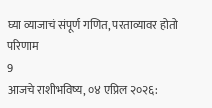घ्या व्याजाचं संपूर्ण गणित, परताव्यावर होतो परिणाम
9
आजचे राशीभविष्य, ०४ एप्रिल २०२६: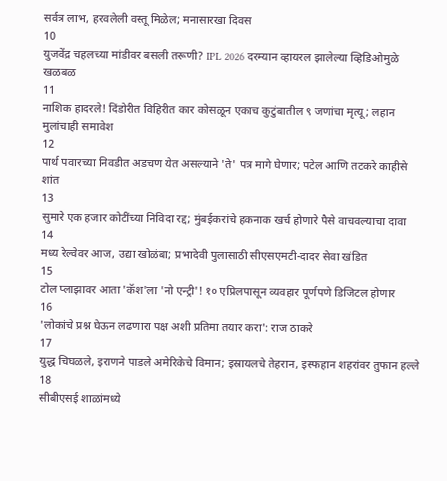सर्वत्र लाभ, हरवलेली वस्तू मिळेल; मनासारखा दिवस
10
युजवेंद्र चहलच्या मांडीवर बसली तरूणी? IPL 2026 दरम्यान व्हायरल झालेल्या व्हिडिओमुळे खळबळ
11
नाशिक हादरले! दिंडोरीत विहिरीत कार कोसळून एकाच कुटुंबातील ९ जणांचा मृत्यू; लहान मुलांचाही समावेश
12
पार्थ पवारच्या निवडीत अडचण येत असल्याने 'ते' पत्र मागे घेणार; पटेल आणि तटकरे काहीसे शांत
13
सुमारे एक हजार कोटींच्या निविदा रद्द; मुंबईकरांचे हकनाक खर्च होणारे पैसे वाचवल्याचा दावा
14
मध्य रेल्वेवर आज, उद्या खोळंबा; प्रभादेवी पुलासाठी सीएसएमटी-दादर सेवा खंडित
15
टोल प्लाझावर आता 'कॅश'ला 'नो एन्ट्री'! १० एप्रिलपासून व्यवहार पूर्णपणे डिजिटल होणार
16
'लोकांचे प्रश्न घेऊन लढणारा पक्ष अशी प्रतिमा तयार करा': राज ठाकरे
17
युद्ध चिघळले, इराणने पाडले अमेरिकेचे विमान; इस्रायलचे तेहरान, इस्फहान शहरांवर तुफान हल्ले
18
सीबीएसई शाळांमध्ये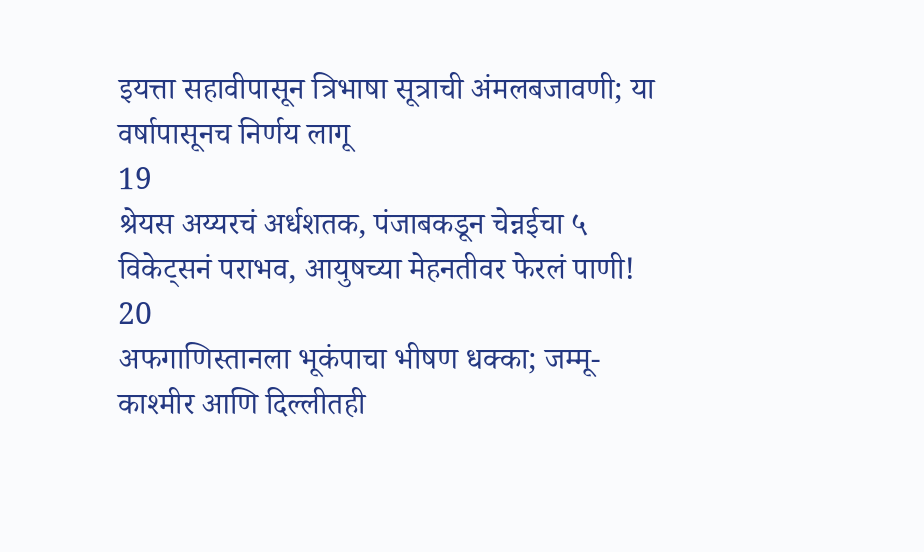इयत्ता सहावीपासून त्रिभाषा सूत्राची अंमलबजावणी; या वर्षापासूनच निर्णय लागू
19
श्रेयस अय्यरचं अर्धशतक, पंजाबकडून चेन्नईचा ५ विकेट्सनं पराभव, आयुषच्या मेहनतीवर फेरलं पाणी!
20
अफगाणिस्तानला भूकंपाचा भीषण धक्का; जम्मू-काश्मीर आणि दिल्लीतही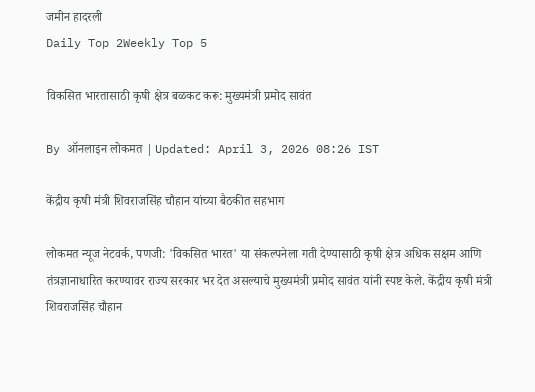जमीन हादरली
Daily Top 2Weekly Top 5

विकसित भारतासाठी कृषी क्षेत्र बळकट करू: मुख्यमंत्री प्रमोद सावंत

By ऑनलाइन लोकमत | Updated: April 3, 2026 08:26 IST

केंद्रीय कृषी मंत्री शिवराजसिंह चौहान यांच्या बैठकीत सहभाग

लोकमत न्यूज नेटवर्क, पणजी: 'विकसित भारत' या संकल्पनेला गती देण्यासाठी कृषी क्षेत्र अधिक सक्षम आणि तंत्रज्ञानाधारित करण्यावर राज्य सरकार भर देत असल्याचे मुख्यमंत्री प्रमोद सावंत यांनी स्पष्ट केले. केंद्रीय कृषी मंत्री शिवराजसिंह चौहान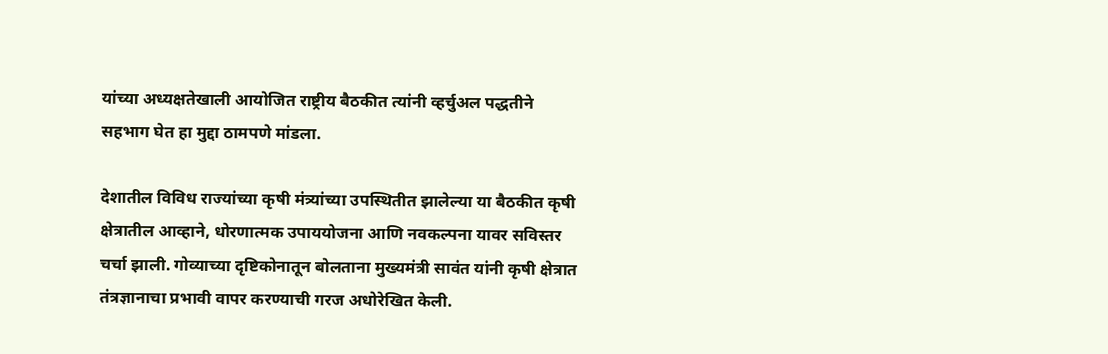यांच्या अध्यक्षतेखाली आयोजित राष्ट्रीय बैठकीत त्यांनी व्हर्चुअल पद्धतीने सहभाग घेत हा मुद्दा ठामपणे मांडला.

देशातील विविध राज्यांच्या कृषी मंत्र्यांच्या उपस्थितीत झालेल्या या बैठकीत कृषी क्षेत्रातील आव्हाने, धोरणात्मक उपाययोजना आणि नवकल्पना यावर सविस्तर चर्चा झाली. गोव्याच्या दृष्टिकोनातून बोलताना मुख्यमंत्री सावंत यांनी कृषी क्षेत्रात तंत्रज्ञानाचा प्रभावी वापर करण्याची गरज अधोरेखित केली.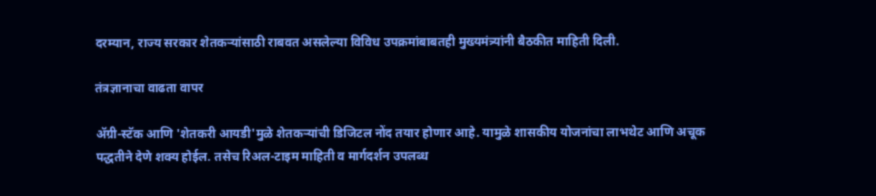दरम्यान, राज्य सरकार शेतकऱ्यांसाठी राबवत असलेल्या विविध उपक्रमांबाबतही मुख्यमंत्र्यांनी बैठकीत माहिती दिली.

तंत्रज्ञानाचा वाढता वापर

ॲग्री-स्टॅक आणि 'शेतकरी आयडी'मुळे शेतकऱ्यांची डिजिटल नोंद तयार होणार आहे. यामुळे शासकीय योजनांचा लाभथेट आणि अचूक पद्धतीने देणे शक्य होईल. तसेच रिअल-टाइम माहिती व मार्गदर्शन उपलब्ध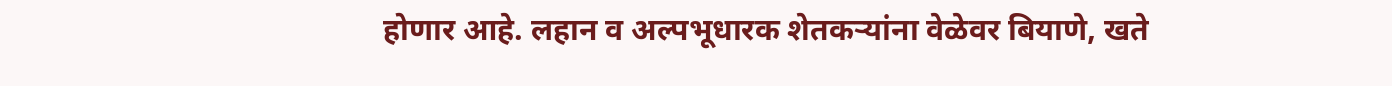होणार आहे. लहान व अल्पभूधारक शेतकऱ्यांना वेळेवर बियाणे, खते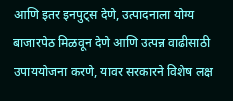आणि इतर इनपुट्स देणे, उत्पादनाला योग्य बाजारपेठ मिळवून देणे आणि उत्पन्न वाढीसाठी उपाययोजना करणे, यावर सरकारने विशेष लक्ष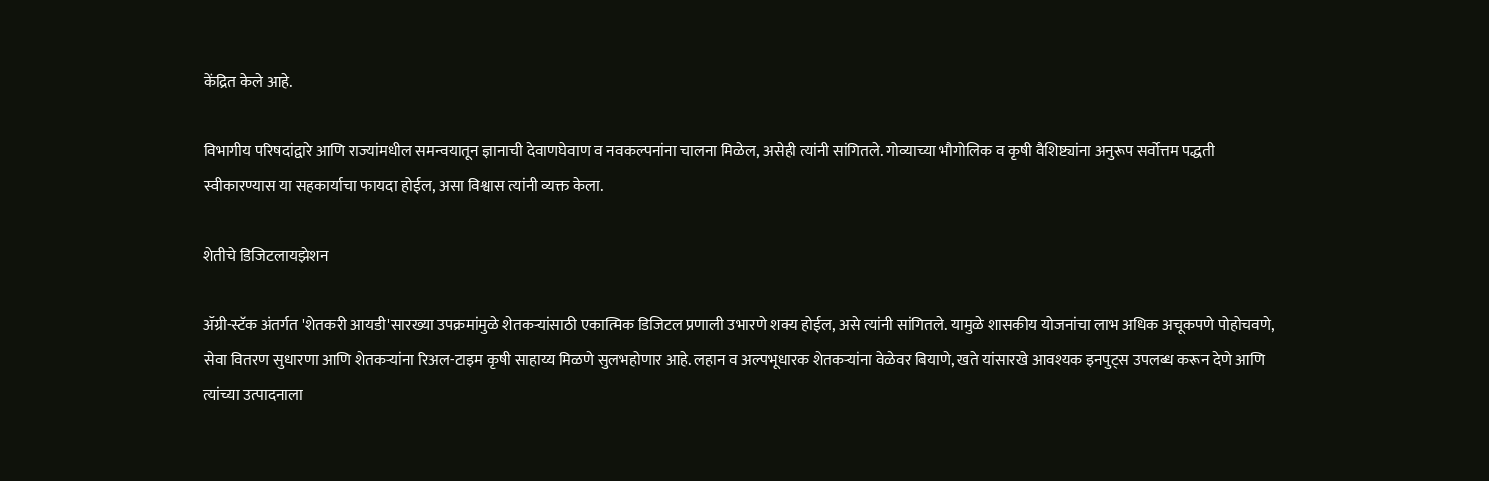केंद्रित केले आहे.

विभागीय परिषदांद्वारे आणि राज्यांमधील समन्वयातून ज्ञानाची देवाणघेवाण व नवकल्पनांना चालना मिळेल, असेही त्यांनी सांगितले. गोव्याच्या भौगोलिक व कृषी वैशिष्ट्यांना अनुरूप सर्वोत्तम पद्धती स्वीकारण्यास या सहकार्याचा फायदा होईल, असा विश्वास त्यांनी व्यक्त केला.

शेतीचे डिजिटलायझेशन

ॲग्री-स्टॅक अंतर्गत 'शेतकरी आयडी'सारख्या उपक्रमांमुळे शेतकऱ्यांसाठी एकात्मिक डिजिटल प्रणाली उभारणे शक्य होईल, असे त्यांनी सांगितले. यामुळे शासकीय योजनांचा लाभ अधिक अचूकपणे पोहोचवणे, सेवा वितरण सुधारणा आणि शेतकऱ्यांना रिअल-टाइम कृषी साहाय्य मिळणे सुलभहोणार आहे. लहान व अल्पभूधारक शेतकऱ्यांना वेळेवर बियाणे, खते यांसारखे आवश्यक इनपुट्स उपलब्ध करून देणे आणि त्यांच्या उत्पादनाला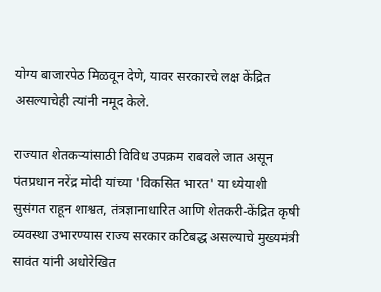योग्य बाजारपेठ मिळवून देणे, यावर सरकारचे लक्ष केंद्रित असल्याचेही त्यांनी नमूद केले.

राज्यात शेतकऱ्यांसाठी विविध उपक्रम राबवले जात असून पंतप्रधान नरेंद्र मोदी यांच्या 'विकसित भारत' या ध्येयाशी सुसंगत राहून शाश्वत, तंत्रज्ञानाधारित आणि शेतकरी-केंद्रित कृषी व्यवस्था उभारण्यास राज्य सरकार कटिबद्ध असल्याचे मुख्यमंत्री सावंत यांनी अधोरेखित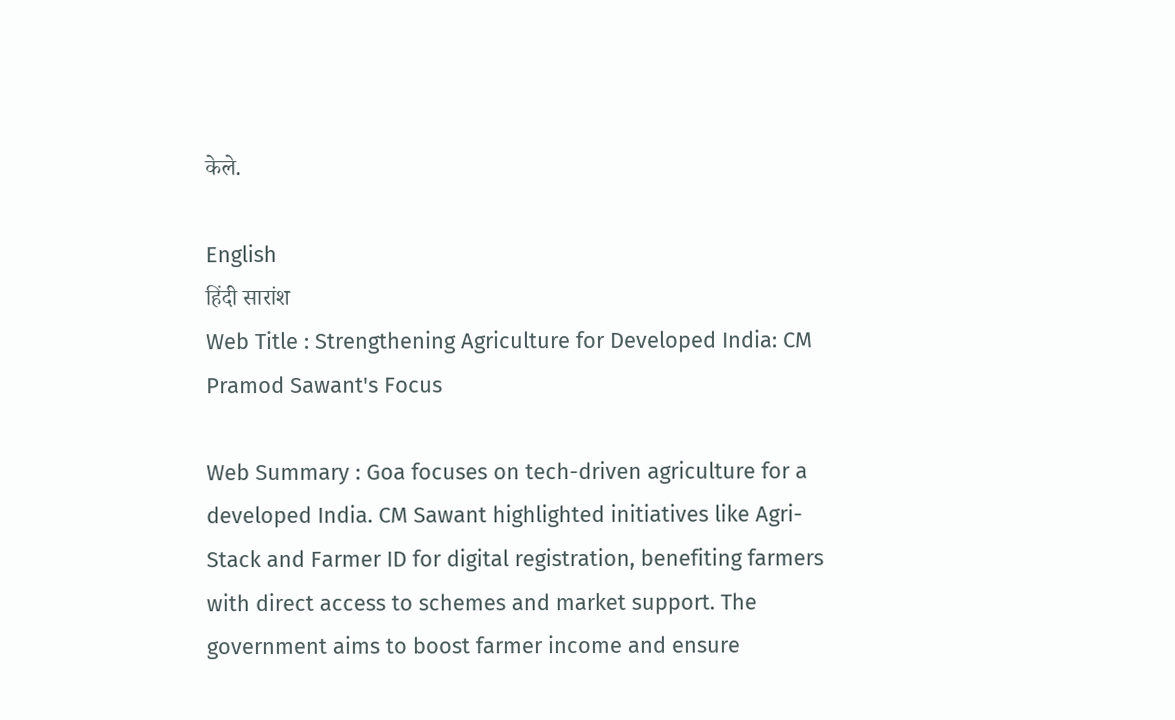केले.

English
हिंदी सारांश
Web Title : Strengthening Agriculture for Developed India: CM Pramod Sawant's Focus

Web Summary : Goa focuses on tech-driven agriculture for a developed India. CM Sawant highlighted initiatives like Agri-Stack and Farmer ID for digital registration, benefiting farmers with direct access to schemes and market support. The government aims to boost farmer income and ensure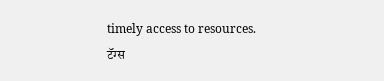timely access to resources.
टॅग्स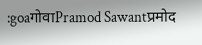:goaगोवाPramod Sawantप्रमोद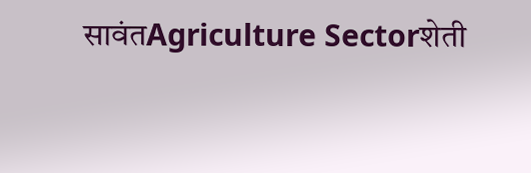सावंतAgriculture Sectorशेती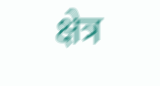क्षेत्र